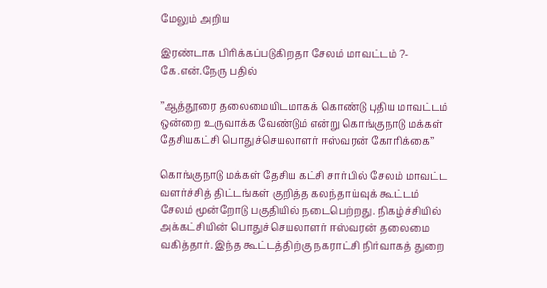மேலும் அறிய

இரண்டாக பிரிக்கப்படுகிறதா சேலம் மாவட்டம் ?- கே.என்.நேரு பதில்

’’ஆத்தூரை தலைமையிடமாகக் கொண்டு புதிய மாவட்டம் ஒன்றை உருவாக்க வேண்டும் என்று கொங்குநாடு மக்கள் தேசியகட்சி பொதுச்செயலாளர் ஈஸ்வரன் கோரிக்கை’’

கொங்குநாடு மக்கள் தேசிய கட்சி சார்பில் சேலம் மாவட்ட வளர்ச்சித் திட்டங்கள் குறித்த கலந்தாய்வுக் கூட்டம் சேலம் மூன்றோடு பகுதியில் நடைபெற்றது. நிகழ்ச்சியில் அக்கட்சியின் பொதுச்செயலாளர் ஈஸ்வரன் தலைமை வகித்தார். இந்த கூட்டத்திற்கு நகராட்சி நிர்வாகத் துறை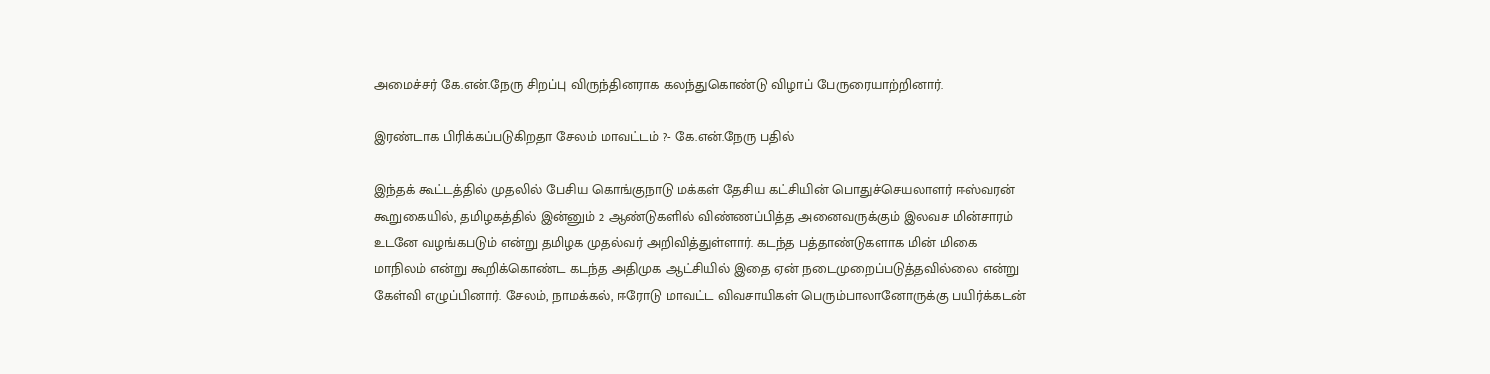அமைச்சர் கே.என்.நேரு சிறப்பு விருந்தினராக கலந்துகொண்டு விழாப் பேருரையாற்றினார்.

இரண்டாக பிரிக்கப்படுகிறதா சேலம் மாவட்டம் ?- கே.என்.நேரு பதில்

இந்தக் கூட்டத்தில் முதலில் பேசிய கொங்குநாடு மக்கள் தேசிய கட்சியின் பொதுச்செயலாளர் ஈஸ்வரன் கூறுகையில், தமிழகத்தில் இன்னும் 2 ஆண்டுகளில் விண்ணப்பித்த அனைவருக்கும் இலவச மின்சாரம் உடனே வழங்கபடும் என்று தமிழக முதல்வர் அறிவித்துள்ளார். கடந்த பத்தாண்டுகளாக மின் மிகை மாநிலம் என்று கூறிக்கொண்ட கடந்த அதிமுக ஆட்சியில் இதை ஏன் நடைமுறைப்படுத்தவில்லை என்று கேள்வி எழுப்பினார். சேலம், நாமக்கல், ஈரோடு மாவட்ட விவசாயிகள் பெரும்பாலானோருக்கு பயிர்க்கடன்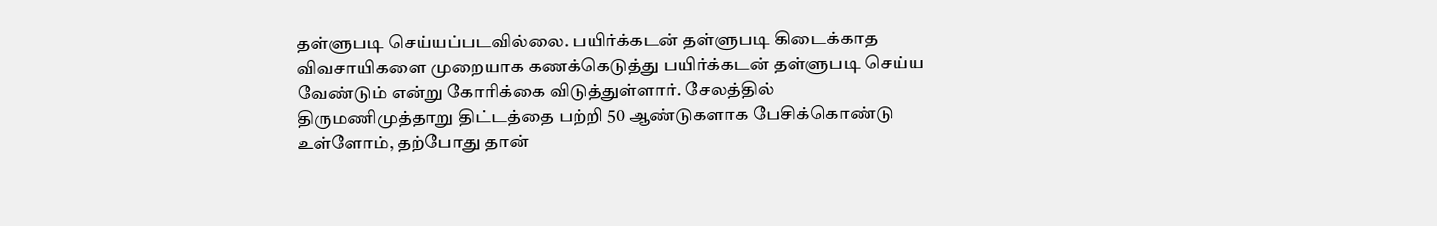தள்ளுபடி செய்யப்படவில்லை. பயிர்க்கடன் தள்ளுபடி கிடைக்காத விவசாயிகளை முறையாக கணக்கெடுத்து பயிர்க்கடன் தள்ளுபடி செய்ய வேண்டும் என்று கோரிக்கை விடுத்துள்ளார். சேலத்தில் திருமணிமுத்தாறு திட்டத்தை பற்றி 50 ஆண்டுகளாக பேசிக்கொண்டு உள்ளோம், தற்போது தான்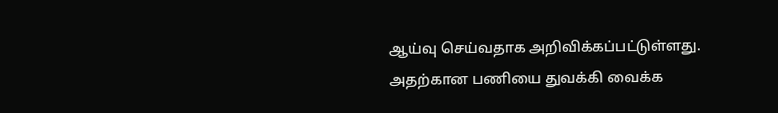ஆய்வு செய்வதாக அறிவிக்கப்பட்டுள்ளது. அதற்கான பணியை துவக்கி வைக்க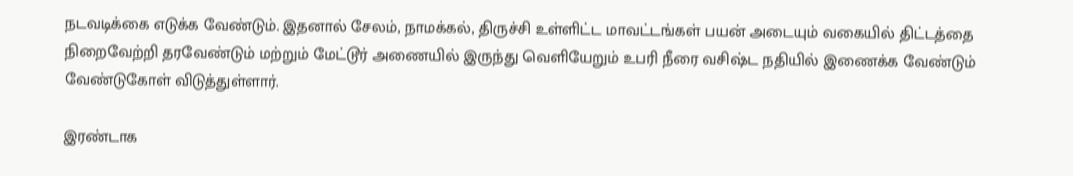நடவடிக்கை எடுக்க வேண்டும். இதனால் சேலம், நாமக்கல், திருச்சி உள்ளிட்ட மாவட்டங்கள் பயன் அடையும் வகையில் திட்டத்தை நிறைவேற்றி தரவேண்டும் மற்றும் மேட்டூர் அணையில் இருந்து வெளியேறும் உபரி நீரை வசிஷ்ட நதியில் இணைக்க வேண்டும் வேண்டுகோள் விடுத்துள்ளார்.

இரண்டாக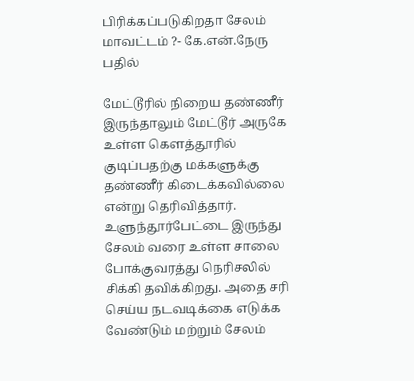பிரிக்கப்படுகிறதா சேலம் மாவட்டம் ?- கே.என்.நேரு பதில்

மேட்டூரில் நிறைய தண்ணீர் இருந்தாலும் மேட்டூர் அருகே உள்ள கெளத்தூரில் குடிப்பதற்கு மக்களுக்கு தண்ணீர் கிடைக்கவில்லை என்று தெரிவித்தார். உளுந்தூர்பேட்டை இருந்து சேலம் வரை உள்ள சாலை போக்குவரத்து நெரிசலில் சிக்கி தவிக்கிறது. அதை சரி செய்ய நடவடிக்கை எடுக்க வேண்டும் மற்றும் சேலம்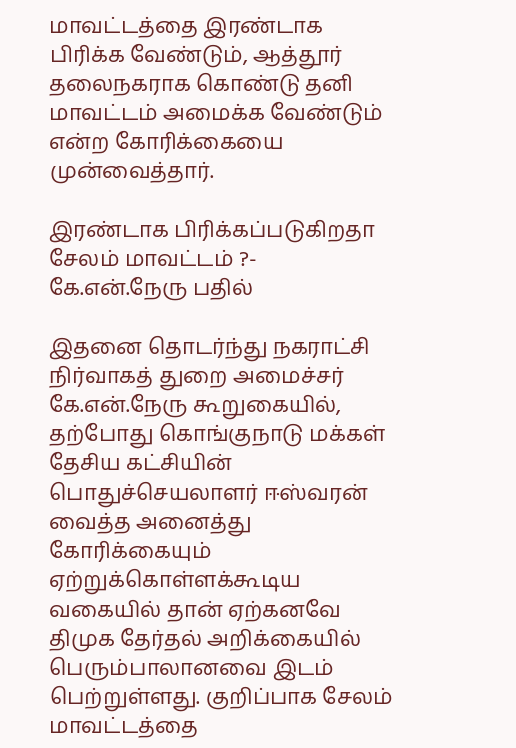மாவட்டத்தை இரண்டாக பிரிக்க வேண்டும், ஆத்தூர் தலைநகராக கொண்டு தனி மாவட்டம் அமைக்க வேண்டும் என்ற கோரிக்கையை முன்வைத்தார்.

இரண்டாக பிரிக்கப்படுகிறதா சேலம் மாவட்டம் ?- கே.என்.நேரு பதில்

இதனை தொடர்ந்து நகராட்சி நிர்வாகத் துறை அமைச்சர் கே.என்.நேரு கூறுகையில், தற்போது கொங்குநாடு மக்கள் தேசிய கட்சியின் பொதுச்செயலாளர் ஈஸ்வரன் வைத்த அனைத்து கோரிக்கையும் ஏற்றுக்கொள்ளக்கூடிய வகையில் தான் ஏற்கனவே திமுக தேர்தல் அறிக்கையில் பெரும்பாலானவை இடம் பெற்றுள்ளது. குறிப்பாக சேலம் மாவட்டத்தை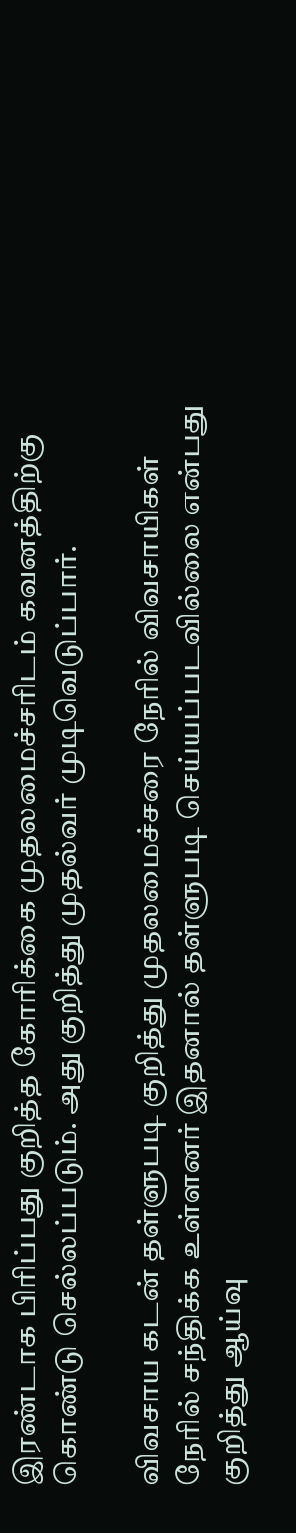இரண்டாக பிரிப்பது குறித்த கோரிக்கை முதலமைச்சரிடம் கவனத்திற்கு கொண்டு செல்லப்படும். அது குறித்து முதல்வர் முடிவெடுப்பார்.

விவசாய கடன் தள்ளுபடி குறித்து முதலமைச்சரை நேரில் விவசாயிகள் நேரில் சந்திக்க உள்ளனர் இதனால் தள்ளுபடி செய்யப்படவில்லை என்பது குறித்து ஆய்வு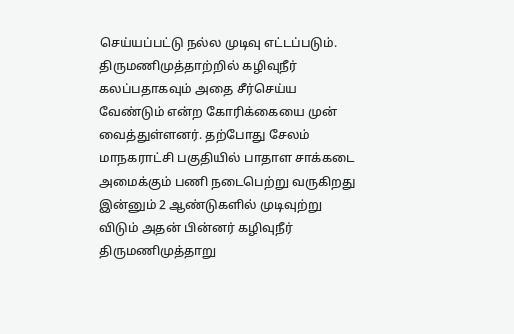செய்யப்பட்டு நல்ல முடிவு எட்டப்படும். திருமணிமுத்தாற்றில் கழிவுநீர் கலப்பதாகவும் அதை சீர்செய்ய வேண்டும் என்ற கோரிக்கையை முன் வைத்துள்ளனர். தற்போது சேலம் மாநகராட்சி பகுதியில் பாதாள சாக்கடை அமைக்கும் பணி நடைபெற்று வருகிறது இன்னும் 2 ஆண்டுகளில் முடிவுற்று விடும் அதன் பின்னர் கழிவுநீர் திருமணிமுத்தாறு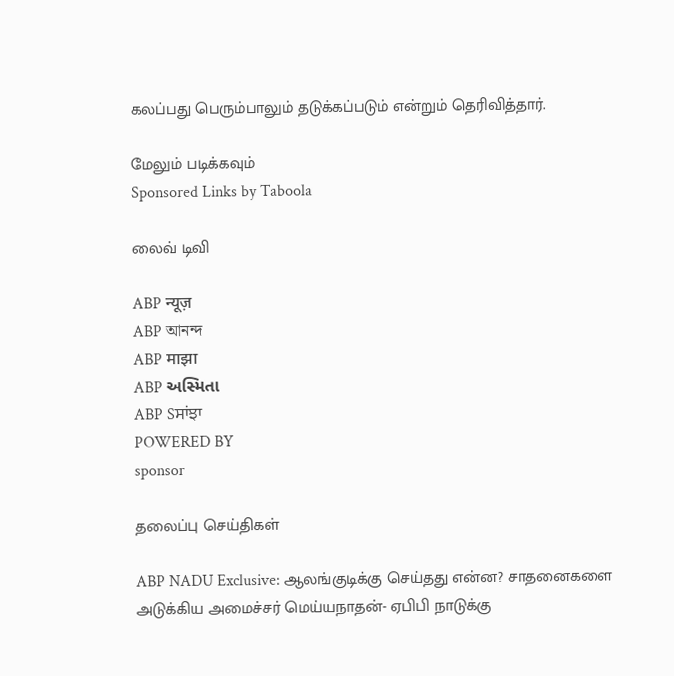கலப்பது பெரும்பாலும் தடுக்கப்படும் என்றும் தெரிவித்தார்.

மேலும் படிக்கவும்
Sponsored Links by Taboola

லைவ் டிவி

ABP न्यूज़
ABP আনন্দ
ABP माझा
ABP અસ્મિતા
ABP Sਸਾਂਝਾ
POWERED BY
sponsor

தலைப்பு செய்திகள்

ABP NADU Exclusive: ஆலங்குடிக்கு செய்தது என்ன? சாதனைகளை அடுக்கிய அமைச்சர் மெய்யநாதன்- ஏபிபி நாடுக்கு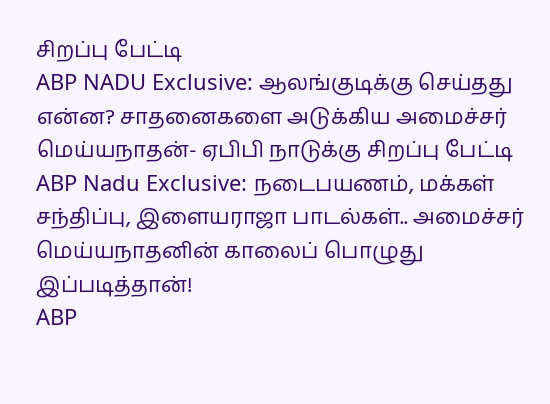சிறப்பு பேட்டி
ABP NADU Exclusive: ஆலங்குடிக்கு செய்தது என்ன? சாதனைகளை அடுக்கிய அமைச்சர் மெய்யநாதன்- ஏபிபி நாடுக்கு சிறப்பு பேட்டி
ABP Nadu Exclusive: நடைபயணம், மக்கள் சந்திப்பு, இளையராஜா பாடல்கள்.. அமைச்சர் மெய்யநாதனின் காலைப் பொழுது இப்படித்தான்!
ABP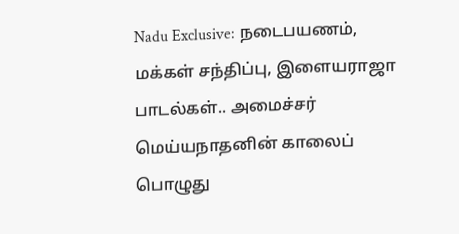Nadu Exclusive: நடைபயணம், மக்கள் சந்திப்பு, இளையராஜா பாடல்கள்.. அமைச்சர் மெய்யநாதனின் காலைப் பொழுது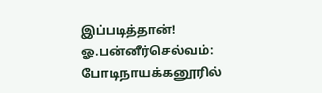இப்படித்தான்!
ஓ.பன்னீர்செல்வம்: போடிநாயக்கனூரில்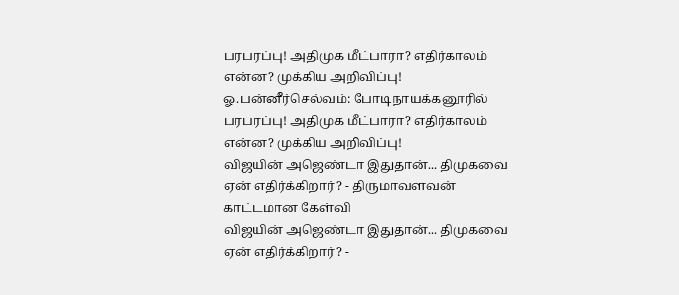பரபரப்பு! அதிமுக மீட்பாரா? எதிர்காலம் என்ன? முக்கிய அறிவிப்பு!
ஓ.பன்னீர்செல்வம்: போடிநாயக்கனூரில் பரபரப்பு! அதிமுக மீட்பாரா? எதிர்காலம் என்ன? முக்கிய அறிவிப்பு!
விஜயின் அஜெண்டா இதுதான்... திமுகவை ஏன் எதிர்க்கிறார்? - திருமாவளவன் காட்டமான கேள்வி
விஜயின் அஜெண்டா இதுதான்... திமுகவை ஏன் எதிர்க்கிறார்? -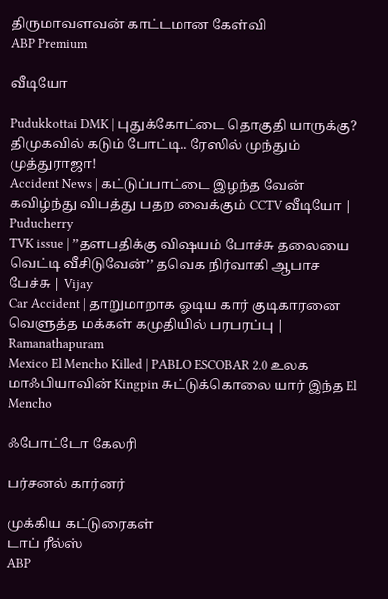திருமாவளவன் காட்டமான கேள்வி
ABP Premium

வீடியோ

Pudukkottai DMK | புதுக்கோட்டை தொகுதி யாருக்கு? திமுகவில் கடும் போட்டி.. ரேஸில் முந்தும் முத்துராஜா!
Accident News | கட்டுப்பாட்டை இழந்த வேன் கவிழ்ந்து விபத்து பதற வைக்கும் CCTV வீடியோ | Puducherry
TVK issue | ’’தளபதிக்கு விஷயம் போச்சு தலையை வெட்டி வீசிடுவேன்’’ தவெக நிர்வாகி ஆபாச பேச்சு | Vijay
Car Accident | தாறுமாறாக ஓடிய கார் குடிகாரனை வெளுத்த மக்கள் கமுதியில் பரபரப்பு | Ramanathapuram
Mexico El Mencho Killed | PABLO ESCOBAR 2.0 உலக மாஃபியாவின் Kingpin சுட்டுக்கொலை யார் இந்த El Mencho

ஃபோட்டோ கேலரி

பர்சனல் கார்னர்

முக்கிய கட்டுரைகள்
டாப் ரீல்ஸ்
ABP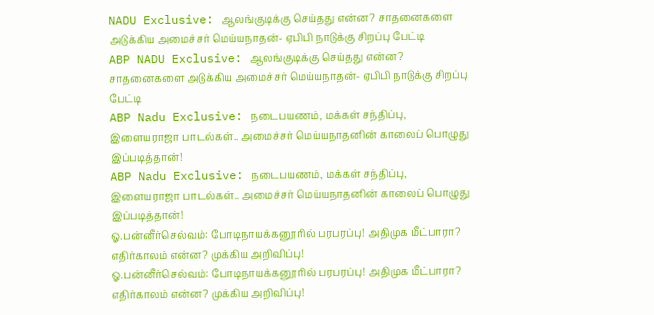NADU Exclusive: ஆலங்குடிக்கு செய்தது என்ன? சாதனைகளை அடுக்கிய அமைச்சர் மெய்யநாதன்- ஏபிபி நாடுக்கு சிறப்பு பேட்டி
ABP NADU Exclusive: ஆலங்குடிக்கு செய்தது என்ன? சாதனைகளை அடுக்கிய அமைச்சர் மெய்யநாதன்- ஏபிபி நாடுக்கு சிறப்பு பேட்டி
ABP Nadu Exclusive: நடைபயணம், மக்கள் சந்திப்பு, இளையராஜா பாடல்கள்.. அமைச்சர் மெய்யநாதனின் காலைப் பொழுது இப்படித்தான்!
ABP Nadu Exclusive: நடைபயணம், மக்கள் சந்திப்பு, இளையராஜா பாடல்கள்.. அமைச்சர் மெய்யநாதனின் காலைப் பொழுது இப்படித்தான்!
ஓ.பன்னீர்செல்வம்: போடிநாயக்கனூரில் பரபரப்பு! அதிமுக மீட்பாரா? எதிர்காலம் என்ன? முக்கிய அறிவிப்பு!
ஓ.பன்னீர்செல்வம்: போடிநாயக்கனூரில் பரபரப்பு! அதிமுக மீட்பாரா? எதிர்காலம் என்ன? முக்கிய அறிவிப்பு!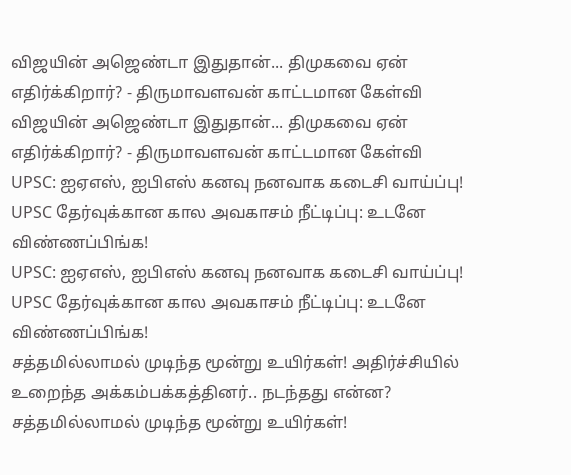விஜயின் அஜெண்டா இதுதான்... திமுகவை ஏன் எதிர்க்கிறார்? - திருமாவளவன் காட்டமான கேள்வி
விஜயின் அஜெண்டா இதுதான்... திமுகவை ஏன் எதிர்க்கிறார்? - திருமாவளவன் காட்டமான கேள்வி
UPSC: ஐஏஎஸ், ஐபிஎஸ் கனவு நனவாக கடைசி வாய்ப்பு! UPSC தேர்வுக்கான கால அவகாசம் நீட்டிப்பு: உடனே விண்ணப்பிங்க!
UPSC: ஐஏஎஸ், ஐபிஎஸ் கனவு நனவாக கடைசி வாய்ப்பு! UPSC தேர்வுக்கான கால அவகாசம் நீட்டிப்பு: உடனே விண்ணப்பிங்க!
சத்தமில்லாமல் முடிந்த மூன்று உயிர்கள்! அதிர்ச்சியில் உறைந்த அக்கம்பக்கத்தினர்.. நடந்தது என்ன?
சத்தமில்லாமல் முடிந்த மூன்று உயிர்கள்!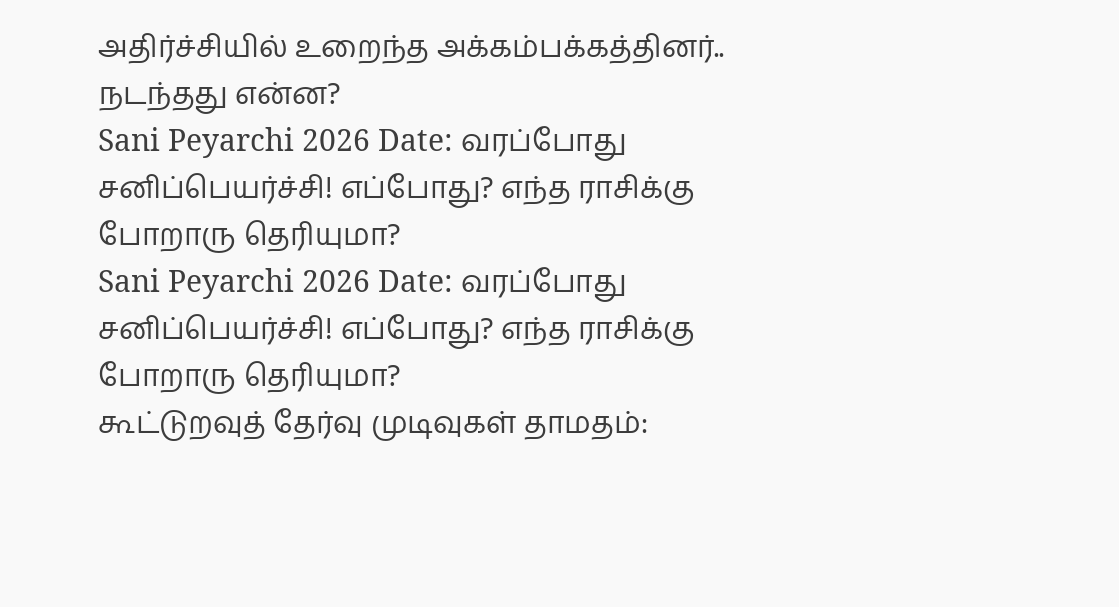அதிர்ச்சியில் உறைந்த அக்கம்பக்கத்தினர்.. நடந்தது என்ன?
Sani Peyarchi 2026 Date: வரப்போது சனிப்பெயர்ச்சி! எப்போது? எந்த ராசிக்கு போறாரு தெரியுமா?
Sani Peyarchi 2026 Date: வரப்போது சனிப்பெயர்ச்சி! எப்போது? எந்த ராசிக்கு போறாரு தெரியுமா?
கூட்டுறவுத் தேர்வு முடிவுகள் தாமதம்: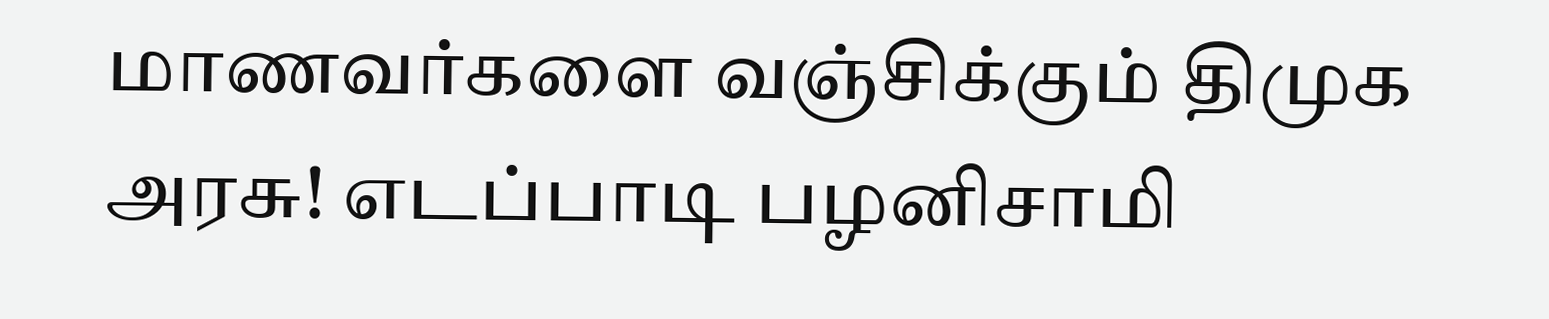மாணவர்களை வஞ்சிக்கும் திமுக அரசு! எடப்பாடி பழனிசாமி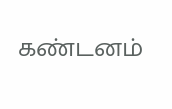கண்டனம்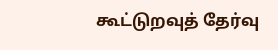கூட்டுறவுத் தேர்வு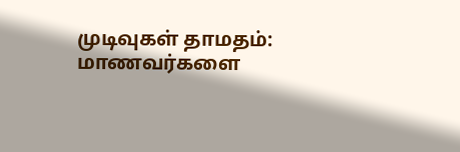முடிவுகள் தாமதம்: மாணவர்களை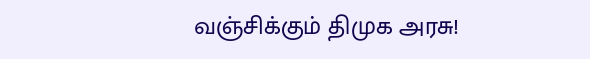வஞ்சிக்கும் திமுக அரசு!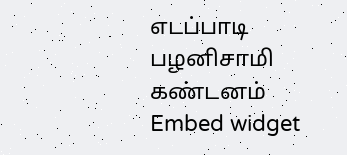எடப்பாடி பழனிசாமி கண்டனம்
Embed widget